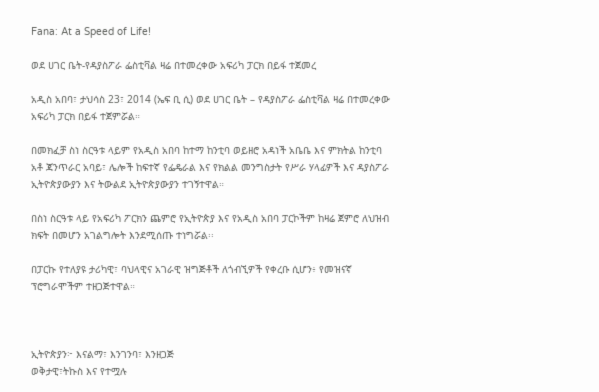Fana: At a Speed of Life!

ወደ ሀገር ቤት-የዳያስፖራ ፌስቲቫል ዛሬ በተመረቀው አፍሪካ ፓርክ በይፋ ተጀመረ

አዲስ አበባ፣ ታህሳስ 23፣ 2014 (ኤፍ ቢ ሲ) ወደ ሀገር ቤት – የዳያስፖራ ፌስቲቫል ዛሬ በተመረቀው አፍሪካ ፓርክ በይፋ ተጀምሯል።

በመክፈቻ ስነ ስርዓቱ ላይም የአዲስ አበባ ከተማ ከንቲባ ወይዘሮ አዳነች አቤቤ እና ምክትል ከንቲባ አቶ ጃንጥራር አባይ፣ ሌሎች ከፍተኛ የፌዴራል እና የክልል መንግስታት የሥራ ሃላፊዎች እና ዳያስፖራ ኢትዮጵያውያን እና ትውልደ ኢትዮጵያውያን ተገኝተዋል።

በስነ ስርዓቱ ላይ የአፍሪካ ፖርክን ጨምሮ የኢትዮጵያ እና የአዲስ አበባ ፓርኮችም ከዛሬ ጀምሮ ለህዝብ ክፍት በመሆን አገልግሎት እንደሚሰጡ ተነግሯል፡፡

በፓርኩ የተለያዩ ታሪካዊ፣ ባህላዊና አገራዊ ዝግጅቶች ለጎብኚዎች የቀረቡ ሲሆን፥ የመዝናኛ ፕሮግራሞችም ተዘጋጅተዋል።



ኢትዮጵያን፦ እናልማ፣ እንገንባ፣ እንዘጋጅ
ወቅታዊ፣ትኩስ እና የተሟሉ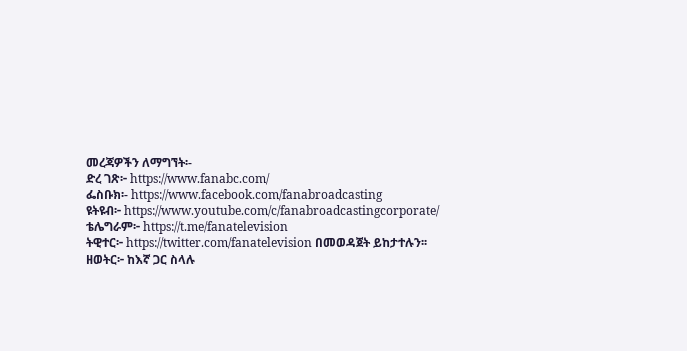መረጃዎችን ለማግኘት፡-
ድረ ገጽ፦ https://www.fanabc.com/
ፌስቡክ፡- https://www.facebook.com/fanabroadcasting
ዩትዩብ፦ https://www.youtube.com/c/fanabroadcastingcorporate/
ቴሌግራም፦ https://t.me/fanatelevision
ትዊተር፦ https://twitter.com/fanatelevision በመወዳጀት ይከታተሉን፡፡
ዘወትር፦ ከእኛ ጋር ስላሉ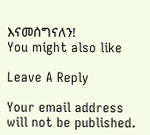እናመሰግናለን!
You might also like

Leave A Reply

Your email address will not be published.